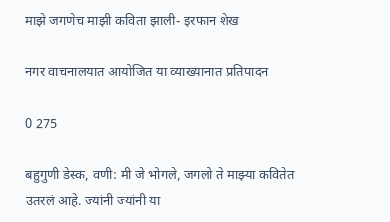माझे जगणेच माझी कविता झाली- इरफान शेख

नगर वाचनालयात आयोजित या व्याख्यानात प्रतिपादन

0 275

बहुगुणी डेस्क, वणी: मी जे भोगले, जगलो ते माझ्या कवितेत उतरलं आहे. ज्यांनी ज्यांनी या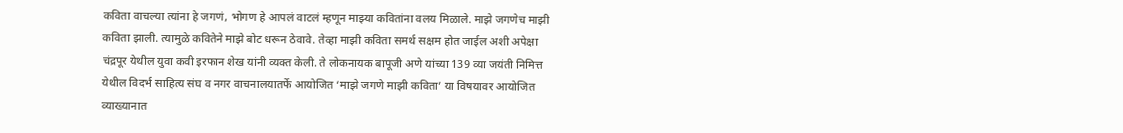कविता वाचल्या त्यांना हे जगणं, भोगण हे आपलं वाटलं म्हणून माझ्या कवितांना वलय मिळाले. माझे जगणेच माझी कविता झाली. त्यामुळे कवितेने माझे बोट धरून ठेवावे. तेव्हा माझी कविता समर्थ सक्षम होत जाईल अशी अपेक्षा चंद्रपूर येथील युवा कवी इरफान शेख यांनी व्यक्त केली. ते लोकनायक बापूजी अणे यांच्या 139 व्या जयंती निमित्त येथील विदर्भ साहित्य संघ व नगर वाचनालयातर्फे आयोजित ‘माझे जगणे माझी कविता’ या विषयावर आयोजित व्याख्यानात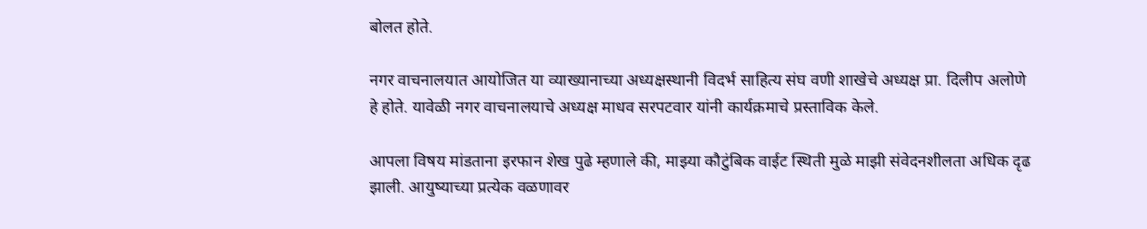बोलत होते.

नगर वाचनालयात आयोजित या व्याख्यानाच्या अध्यक्षस्थानी विदर्भ साहित्य संघ वणी शाखेचे अध्यक्ष प्रा. दिलीप अलोणे हे होते. यावेळी नगर वाचनालयाचे अध्यक्ष माधव सरपटवार यांनी कार्यक्रमाचे प्रस्ताविक केले.

आपला विषय मांडताना इरफान शेख पुढे म्हणाले की, माझ्या कौटुंबिक वाईट स्थिती मुळे माझी संवेदनशीलता अधिक दृढ झाली. आयुष्याच्या प्रत्येक वळणावर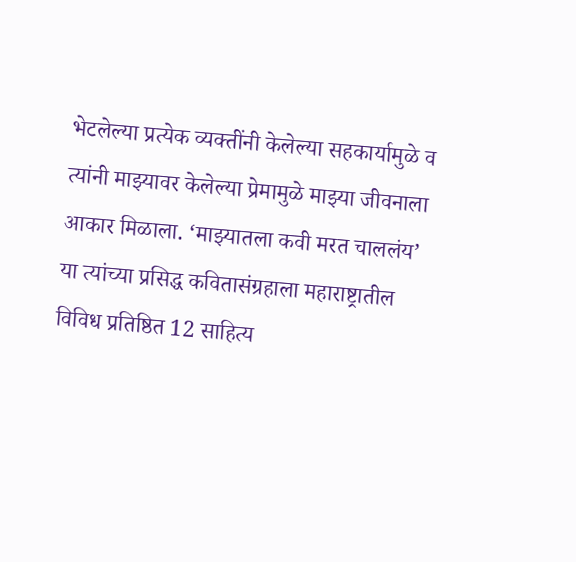भेटलेल्या प्रत्येक व्यक्तींनी केलेल्या सहकार्यामुळे व त्यांनी माझ्यावर केलेल्या प्रेमामुळे माझ्या जीवनाला आकार मिळाला. ‘माझ्यातला कवी मरत चाललंय’ या त्यांच्या प्रसिद्ध कवितासंग्रहाला महाराष्ट्रातील विविध प्रतिष्ठित 12 साहित्य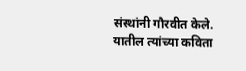संस्थांनी गौरवीत केले. यातील त्यांच्या कविता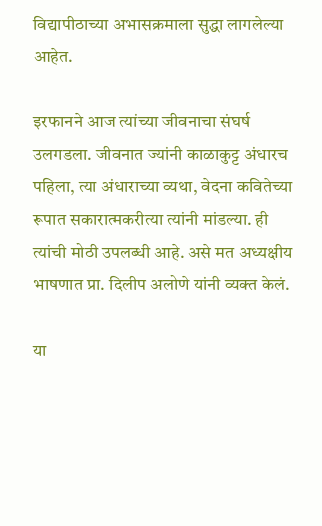विद्यापीठाच्या अभासक्रमाला सुद्धा लागलेल्या आहेत.

इरफानने आज त्यांच्या जीवनाचा संघर्ष उलगडला. जीवनात ज्यांनी काळाकुट्ट अंधारच पहिला, त्या अंधाराच्या व्यथा, वेदना कवितेच्या रूपात सकारात्मकरीत्या त्यांनी मांडल्या. ही त्यांची मोठी उपलब्धी आहे. असे मत अध्यक्षीय भाषणात प्रा. दिलीप अलोणे यांनी व्यक्त केलं.

या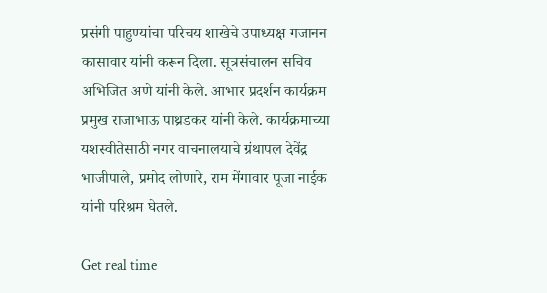प्रसंगी पाहुण्यांचा परिचय शाखेचे उपाध्यक्ष गजानन कासावार यांनी करून दिला. सूत्रसंचालन सचिव अभिजित अणे यांनी केले. आभार प्रदर्शन कार्यक्रम प्रमुख राजाभाऊ पाथ्रडकर यांनी केले. कार्यक्रमाच्या यशस्वीतेसाठी नगर वाचनालयाचे ग्रंथापल देवेंद्र भाजीपाले, प्रमोद लोणारे, राम मेंगावार पूजा नाईक यांनी परिश्रम घेतले.

Get real time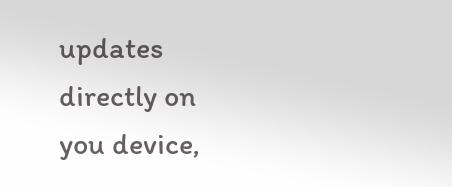updates directly on you device,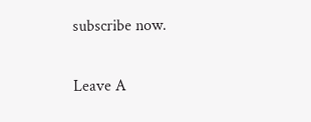subscribe now.

Leave A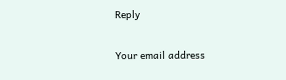Reply

Your email address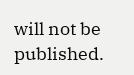will not be published.